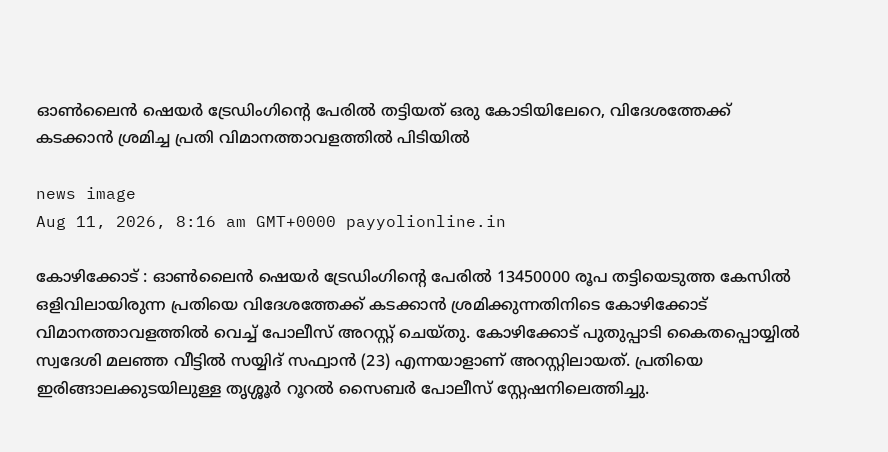ഓൺലൈൻ ഷെയർ ട്രേഡിംഗിന്റെ പേരിൽ തട്ടിയത് ഒരു കോടിയിലേറെ, വിദേശത്തേക്ക് കടക്കാൻ ശ്രമിച്ച പ്രതി വിമാനത്താവളത്തിൽ പിടിയിൽ

news image
Aug 11, 2026, 8:16 am GMT+0000 payyolionline.in

കോഴിക്കോട് : ഓൺലൈൻ ഷെയർ ട്രേഡിംഗിന്റെ പേരിൽ 13450000 രൂപ തട്ടിയെടുത്ത കേസിൽ ഒളിവിലായിരുന്ന പ്രതിയെ വിദേശത്തേക്ക് കടക്കാൻ ശ്രമിക്കുന്നതിനിടെ കോഴിക്കോട് വിമാനത്താവളത്തിൽ വെച്ച് പോലീസ് അറസ്റ്റ് ചെയ്തു. കോഴിക്കോട് പുതുപ്പാടി കൈതപ്പൊയ്യിൽ സ്വദേശി മലഞ്ഞ വീട്ടിൽ സയ്യിദ് സഫ്വാൻ (23) എന്നയാളാണ് അറസ്റ്റിലായത്. പ്രതിയെ ഇരിങ്ങാലക്കുടയിലുള്ള തൃശ്ശൂർ റൂറൽ സൈബർ പോലീസ് സ്റ്റേഷനിലെത്തിച്ചു.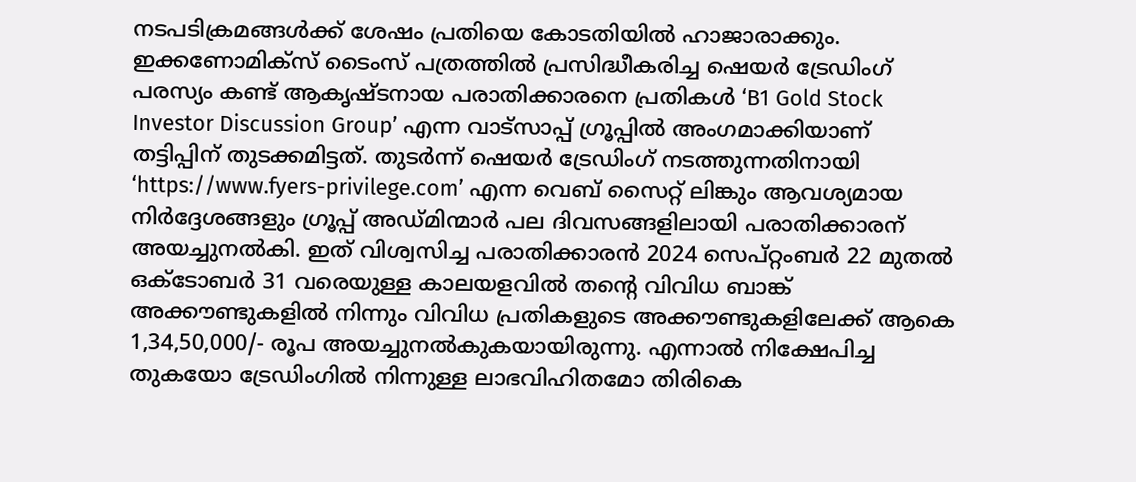നടപടിക്രമങ്ങൾക്ക് ശേഷം പ്രതിയെ കോടതിയിൽ ഹാജാരാക്കും. ഇക്കണോമിക്സ് ടൈംസ് പത്രത്തിൽ പ്രസിദ്ധീകരിച്ച ഷെയർ ട്രേഡിംഗ് പരസ്യം കണ്ട് ആകൃഷ്ടനായ പരാതിക്കാരനെ പ്രതികൾ ‘B1 Gold Stock Investor Discussion Group’ എന്ന വാട്സാപ്പ് ഗ്രൂപ്പിൽ അംഗമാക്കിയാണ് തട്ടിപ്പിന് തുടക്കമിട്ടത്. തുടർന്ന് ഷെയർ ട്രേഡിംഗ് നടത്തുന്നതിനായി ‘https://www.fyers-privilege.com’ എന്ന വെബ് സൈറ്റ് ലിങ്കും ആവശ്യമായ നിർദ്ദേശങ്ങളും ഗ്രൂപ്പ് അഡ്മിന്മാർ പല ദിവസങ്ങളിലായി പരാതിക്കാരന് അയച്ചുനൽകി. ഇത് വിശ്വസിച്ച പരാതിക്കാരൻ 2024 സെപ്റ്റംബർ 22 മുതൽ ഒക്ടോബർ 31 വരെയുള്ള കാലയളവിൽ തന്റെ വിവിധ ബാങ്ക് അക്കൗണ്ടുകളിൽ നിന്നും വിവിധ പ്രതികളുടെ അക്കൗണ്ടുകളിലേക്ക് ആകെ 1,34,50,000/- രൂപ അയച്ചുനൽകുകയായിരുന്നു. എന്നാൽ നിക്ഷേപിച്ച തുകയോ ട്രേഡിംഗിൽ നിന്നുള്ള ലാഭവിഹിതമോ തിരികെ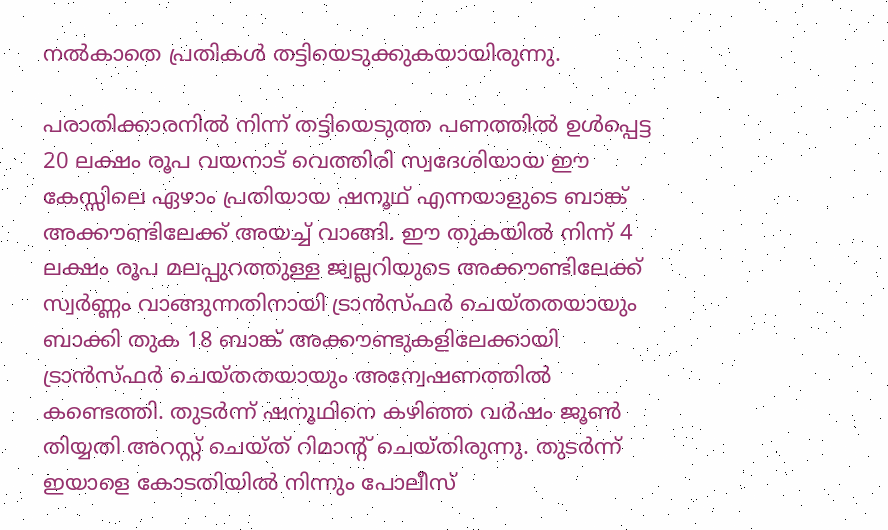നൽകാതെ പ്രതികൾ തട്ടിയെടുക്കുകയായിരുന്നു.

പരാതിക്കാരനിൽ നിന്ന് തട്ടിയെടുത്ത പണത്തിൽ ഉൾപ്പെട്ട 20 ലക്ഷം രൂപ വയനാട് വെത്തിരി സ്വദേശിയായ ഈ കേസ്സിലെ ഏഴാം പ്രതിയായ ഷനൂഥ് എന്നയാളുടെ ബാങ്ക് അക്കൗണ്ടിലേക്ക് അയച്ച് വാങ്ങി. ഈ തുകയിൽ നിന്ന് 4 ലക്ഷം രൂപ മലപ്പുറത്തുള്ള ജ്വല്ലറിയുടെ അക്കൗണ്ടിലേക്ക് സ്വർണ്ണം വാങ്ങുന്നതിനായി ട്രാൻസ്ഫർ ചെയ്തതയായും ബാക്കി തുക 18 ബാങ്ക് അക്കൗണ്ടുകളിലേക്കായി ട്രാൻസ്ഫർ ചെയ്തതയായും അന്വേഷണത്തിൽ കണ്ടെത്തി. തുടർന്ന് ഷനൂഥിനെ കഴിഞ്ഞ വർഷം ജൂൺ തിയ്യതി അറസ്റ്റ് ചെയ്ത് റിമാന്റ് ചെയ്തിരുന്നു. തുടർന്ന് ഇയാളെ കോടതിയിൽ നിന്നും പോലീസ്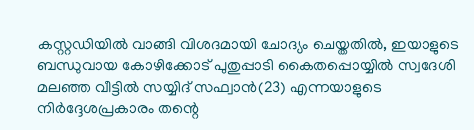കസ്റ്റഡിയിൽ വാങ്ങി വിശദമായി ചോദ്യം ചെയ്തതിൽ, ഇയാളുടെ ബന്ധുവായ കോഴിക്കോട് പുതുപ്പാടി കൈതപ്പൊയ്യിൽ സ്വദേശി മലഞ്ഞ വീട്ടിൽ സയ്യിദ് സഫ്വാൻ(23) എന്നയാളുടെ നിർദ്ദേശപ്രകാരം തന്റെ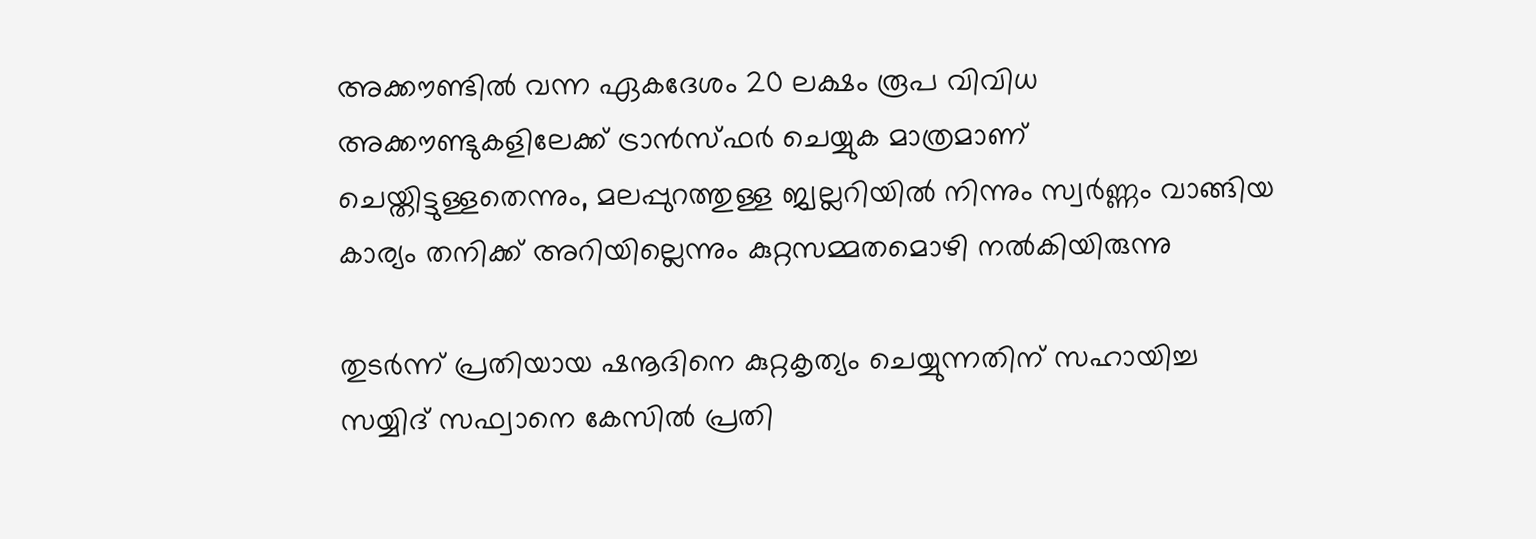അക്കൗണ്ടിൽ വന്ന ഏകദേശം 20 ലക്ഷം രൂപ വിവിധ അക്കൗണ്ടുകളിലേക്ക് ട്രാൻസ്ഫർ ചെയ്യുക മാത്രമാണ് ചെയ്തിട്ടുള്ളതെന്നും, മലപ്പുറത്തുള്ള ജ്വല്ലറിയിൽ നിന്നും സ്വർണ്ണം വാങ്ങിയ കാര്യം തനിക്ക് അറിയില്ലെന്നും കുറ്റസമ്മതമൊഴി നൽകിയിരുന്നു

തുടർന്ന് പ്രതിയായ ഷനൂദിനെ കുറ്റകൃത്യം ചെയ്യുന്നതിന് സഹായിച്ച സയ്യിദ് സഫ്വാനെ കേസിൽ പ്രതി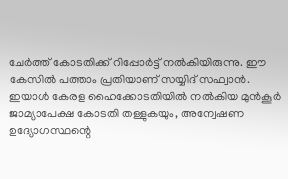ചേർത്ത് കോടതിക്ക് റിപ്പോർട്ട് നൽകിയിരുന്നു. ഈ കേസിൽ പത്താം പ്രതിയാണ് സയ്യിദ് സഫ്വാൻ. ഇയാൾ കേരള ഹൈക്കോടതിയിൽ നൽകിയ മുൻകൂർ ജാമ്യാപേക്ഷ കോടതി തള്ളുകയും, അന്വേഷണ ഉദ്യോഗസ്ഥന്റെ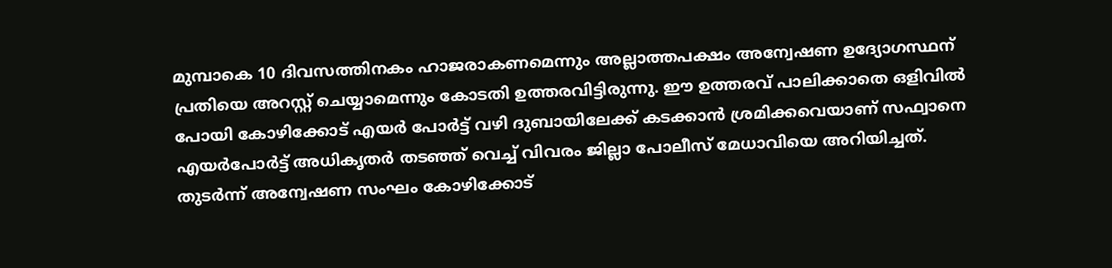മുമ്പാകെ 10 ദിവസത്തിനകം ഹാജരാകണമെന്നും അല്ലാത്തപക്ഷം അന്വേഷണ ഉദ്യോഗസ്ഥന് പ്രതിയെ അറസ്റ്റ് ചെയ്യാമെന്നും കോടതി ഉത്തരവിട്ടിരുന്നു. ഈ ഉത്തരവ് പാലിക്കാതെ ഒളിവിൽ പോയി കോഴിക്കോട് എയർ പോർട്ട് വഴി ദുബായിലേക്ക് കടക്കാൻ ശ്രമിക്കവെയാണ് സഫ്വാനെ എയർപോർട്ട് അധികൃതർ തടഞ്ഞ് വെച്ച് വിവരം ജില്ലാ പോലീസ് മേധാവിയെ അറിയിച്ചത്. തുടർന്ന് അന്വേഷണ സംഘം കോഴിക്കോട്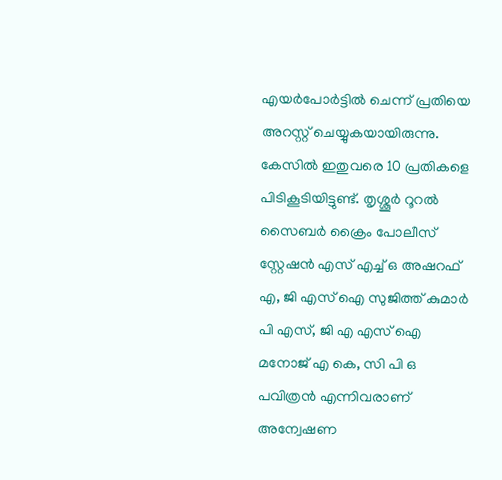എയർപോർട്ടിൽ ചെന്ന് പ്രതിയെ അറസ്റ്റ് ചെയ്യുകയായിരുന്നു. കേസിൽ ഇതുവരെ 10 പ്രതികളെ പിടികൂടിയിട്ടുണ്ട്. തൃശ്ശൂർ റൂറൽ സൈബർ ക്രൈം പോലീസ് സ്റ്റേഷൻ എസ് എച്ച് ഒ അഷറഫ് എ, ജി എസ് ഐ സുജിത്ത് കുമാർ പി എസ്, ജി എ എസ് ഐ മനോജ് എ കെ, സി പി ഒ പവിത്രൻ എന്നിവരാണ് അന്വേഷണ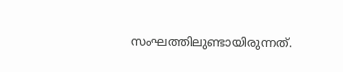സംഘത്തിലുണ്ടായിരുന്നത്.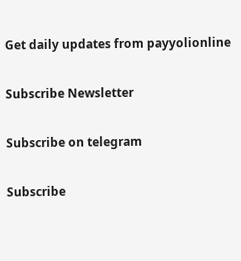Get daily updates from payyolionline

Subscribe Newsletter

Subscribe on telegram

Subscribe